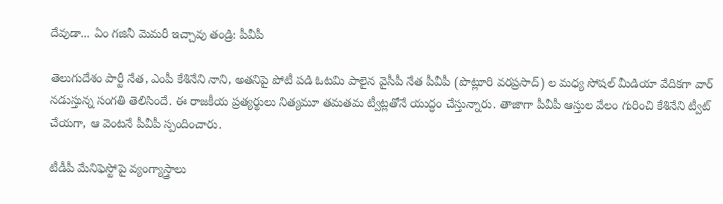దేవుడా... ఏం గజినీ మెమరీ ఇచ్చావు తండ్రి: పీవీపీ

తెలుగుదేశం పార్టీ నేత, ఎంపీ కేశినేని నాని, అతనిపై పోటీ పడి ఓటమి పాలైన వైసీపీ నేత పీవీపీ (పొట్లూరి వరప్రసాద్) ల మధ్య సోషల్ మీడియా వేదికగా వార్ నడుస్తున్న సంగతి తెలిసిందే. ఈ రాజకీయ ప్రత్యర్థులు నిత్యమూ తమతమ ట్వీట్లతోనే యుద్ధం చేస్తున్నారు. తాజాగా పీవీపీ ఆస్తుల వేలం గురించి కేశినేని ట్వీట్ చేయగా, ఆ వెంటనే పీవీపీ స్పందించారు.

టీడీపీ మేనిఫెస్టోపై వ్యంగ్యాస్త్రాలు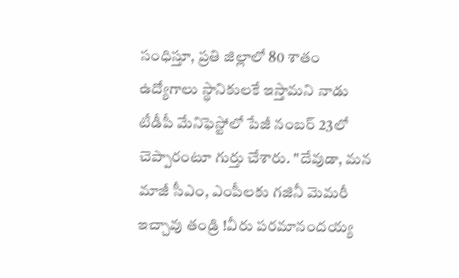సంధిస్తూ, ప్రతి జిల్లాలో 80 శాతం ఉద్యోగాలు స్థానికులకే ఇస్తామని నాడు టీడీపీ మేనిఫెస్టోలో పేజీ నంబర్ 23లో చెప్పారంటూ గుర్తు చేశారు. "దేవుడా, మన మాజీ సీఎం, ఎంపీలకు గజినీ మెమరీ ఇచ్చావు తండ్రి !వీరు పరమానందయ్య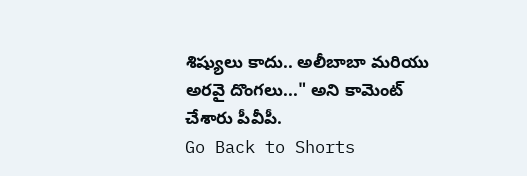శిష్యులు కాదు.. అలీబాబా మరియు అరవై దొంగలు..." అని కామెంట్ చేశారు పీవీపీ.
Go Back to Shorts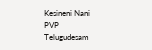Kesineni Nani
PVP
Telugudesam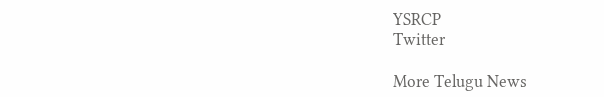YSRCP
Twitter

More Telugu News